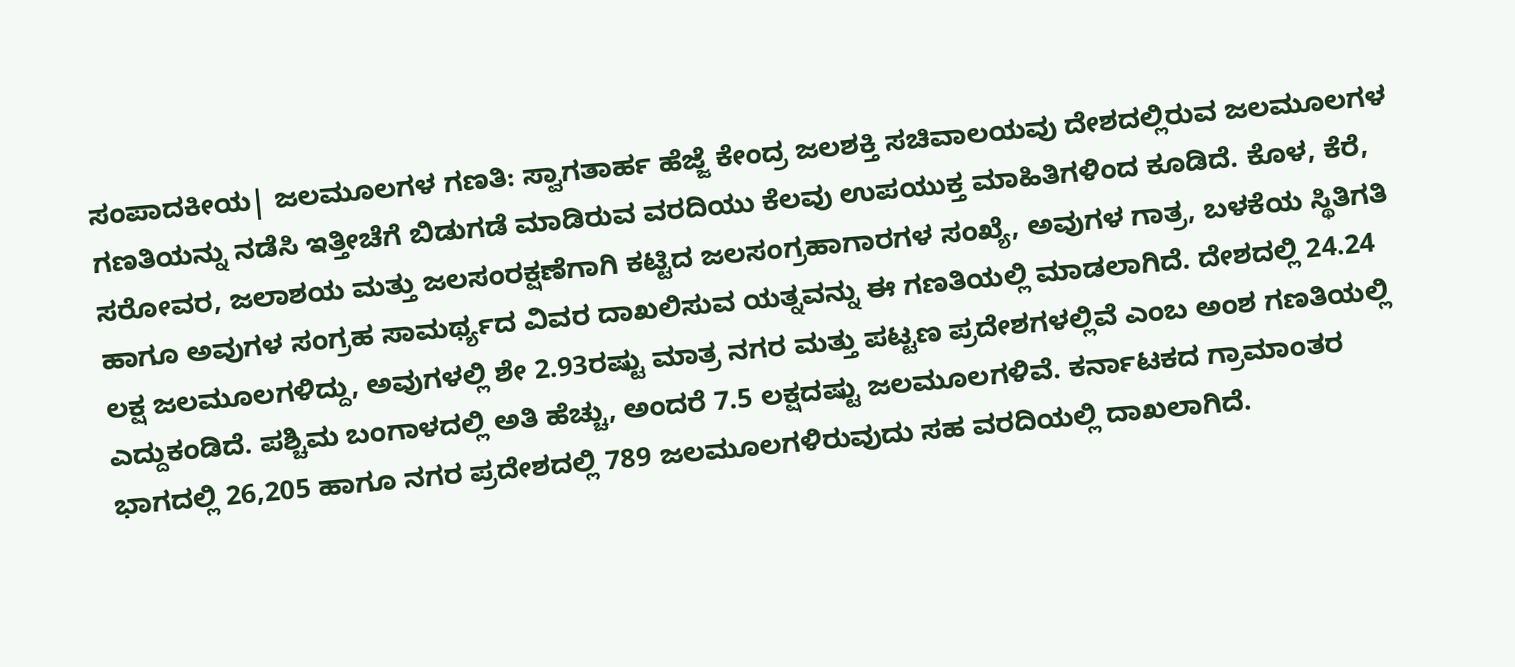ಸಂಪಾದಕೀಯ| ಜಲಮೂಲಗಳ ಗಣತಿ: ಸ್ವಾಗತಾರ್ಹ ಹೆಜ್ಜೆ ಕೇಂದ್ರ ಜಲಶಕ್ತಿ ಸಚಿವಾಲಯವು ದೇಶದಲ್ಲಿರುವ ಜಲಮೂಲಗಳ ಗಣತಿಯನ್ನು ನಡೆಸಿ ಇತ್ತೀಚೆಗೆ ಬಿಡುಗಡೆ ಮಾಡಿರುವ ವರದಿಯು ಕೆಲವು ಉಪಯುಕ್ತ ಮಾಹಿತಿಗಳಿಂದ ಕೂಡಿದೆ. ಕೊಳ, ಕೆರೆ, ಸರೋವರ, ಜಲಾಶಯ ಮತ್ತು ಜಲಸಂರಕ್ಷಣೆಗಾಗಿ ಕಟ್ಟಿದ ಜಲಸಂಗ್ರಹಾಗಾರಗಳ ಸಂಖ್ಯೆ, ಅವುಗಳ ಗಾತ್ರ, ಬಳಕೆಯ ಸ್ಥಿತಿಗತಿ ಹಾಗೂ ಅವುಗಳ ಸಂಗ್ರಹ ಸಾಮರ್ಥ್ಯದ ವಿವರ ದಾಖಲಿಸುವ ಯತ್ನವನ್ನು ಈ ಗಣತಿಯಲ್ಲಿ ಮಾಡಲಾಗಿದೆ. ದೇಶದಲ್ಲಿ 24.24 ಲಕ್ಷ ಜಲಮೂಲಗಳಿದ್ದು, ಅವುಗಳಲ್ಲಿ ಶೇ 2.93ರಷ್ಟು ಮಾತ್ರ ನಗರ ಮತ್ತು ಪಟ್ಟಣ ಪ್ರದೇಶಗಳಲ್ಲಿವೆ ಎಂಬ ಅಂಶ ಗಣತಿಯಲ್ಲಿ ಎದ್ದುಕಂಡಿದೆ. ಪಶ್ಚಿಮ ಬಂಗಾಳದಲ್ಲಿ ಅತಿ ಹೆಚ್ಚು, ಅಂದರೆ 7.5 ಲಕ್ಷದಷ್ಟು ಜಲಮೂಲಗಳಿವೆ. ಕರ್ನಾಟಕದ ಗ್ರಾಮಾಂತರ ಭಾಗದಲ್ಲಿ 26,205 ಹಾಗೂ ನಗರ ಪ್ರದೇಶದಲ್ಲಿ 789 ಜಲಮೂಲಗಳಿರುವುದು ಸಹ ವರದಿಯಲ್ಲಿ ದಾಖಲಾಗಿದೆ.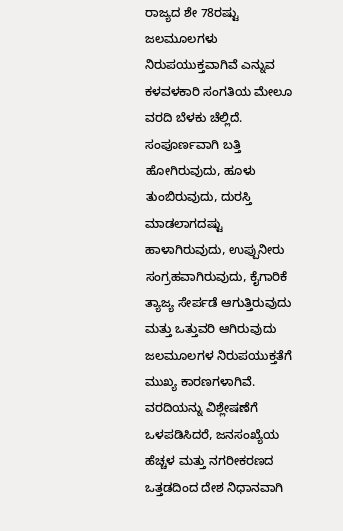ರಾಜ್ಯದ ಶೇ 78ರಷ್ಟು ಜಲಮೂಲಗಳು ನಿರುಪಯುಕ್ತವಾಗಿವೆ ಎನ್ನುವ ಕಳವಳಕಾರಿ ಸಂಗತಿಯ ಮೇಲೂ ವರದಿ ಬೆಳಕು ಚೆಲ್ಲಿದೆ. ಸಂಪೂರ್ಣವಾಗಿ ಬತ್ತಿ ಹೋಗಿರುವುದು, ಹೂಳು ತುಂಬಿರುವುದು, ದುರಸ್ತಿ ಮಾಡಲಾಗದಷ್ಟು ಹಾಳಾಗಿರುವುದು, ಉಪ್ಪುನೀರು ಸಂಗ್ರಹವಾಗಿರುವುದು, ಕೈಗಾರಿಕೆ ತ್ಯಾಜ್ಯ ಸೇರ್ಪಡೆ ಆಗುತ್ತಿರುವುದು ಮತ್ತು ಒತ್ತುವರಿ ಆಗಿರುವುದು ಜಲಮೂಲಗಳ ನಿರುಪಯುಕ್ತತೆಗೆ ಮುಖ್ಯ ಕಾರಣಗಳಾಗಿವೆ. ವರದಿಯನ್ನು ವಿಶ್ಲೇಷಣೆಗೆ ಒಳಪಡಿಸಿದರೆ, ಜನಸಂಖ್ಯೆಯ ಹೆಚ್ಚಳ ಮತ್ತು ನಗರೀಕರಣದ ಒತ್ತಡದಿಂದ ದೇಶ ನಿಧಾನವಾಗಿ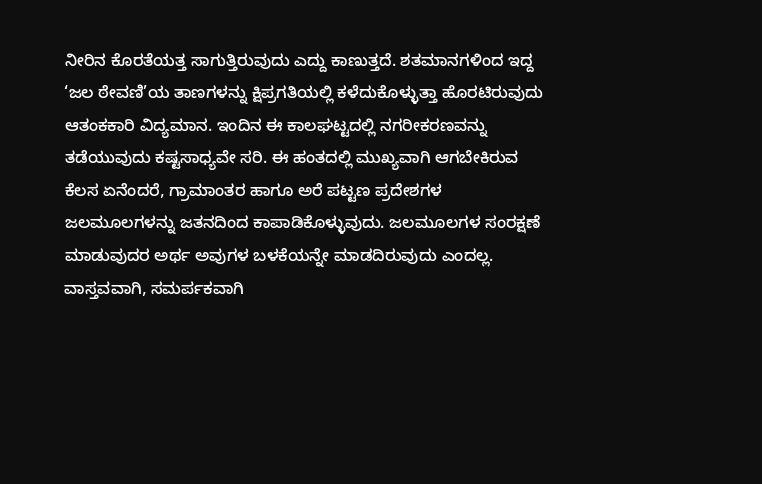ನೀರಿನ ಕೊರತೆಯತ್ತ ಸಾಗುತ್ತಿರುವುದು ಎದ್ದು ಕಾಣುತ್ತದೆ. ಶತಮಾನಗಳಿಂದ ಇದ್ದ ‘ಜಲ ಠೇವಣಿ’ಯ ತಾಣಗಳನ್ನು ಕ್ಷಿಪ್ರಗತಿಯಲ್ಲಿ ಕಳೆದುಕೊಳ್ಳುತ್ತಾ ಹೊರಟಿರುವುದು ಆತಂಕಕಾರಿ ವಿದ್ಯಮಾನ. ಇಂದಿನ ಈ ಕಾಲಘಟ್ಟದಲ್ಲಿ ನಗರೀಕರಣವನ್ನು ತಡೆಯುವುದು ಕಷ್ಟಸಾಧ್ಯವೇ ಸರಿ. ಈ ಹಂತದಲ್ಲಿ ಮುಖ್ಯವಾಗಿ ಆಗಬೇಕಿರುವ ಕೆಲಸ ಏನೆಂದರೆ, ಗ್ರಾಮಾಂತರ ಹಾಗೂ ಅರೆ ಪಟ್ಟಣ ಪ್ರದೇಶಗಳ ಜಲಮೂಲಗಳನ್ನು ಜತನದಿಂದ ಕಾಪಾಡಿಕೊಳ್ಳುವುದು. ಜಲಮೂಲಗಳ ಸಂರಕ್ಷಣೆ ಮಾಡುವುದರ ಅರ್ಥ ಅವುಗಳ ಬಳಕೆಯನ್ನೇ ಮಾಡದಿರುವುದು ಎಂದಲ್ಲ. ವಾಸ್ತವವಾಗಿ, ಸಮರ್ಪಕವಾಗಿ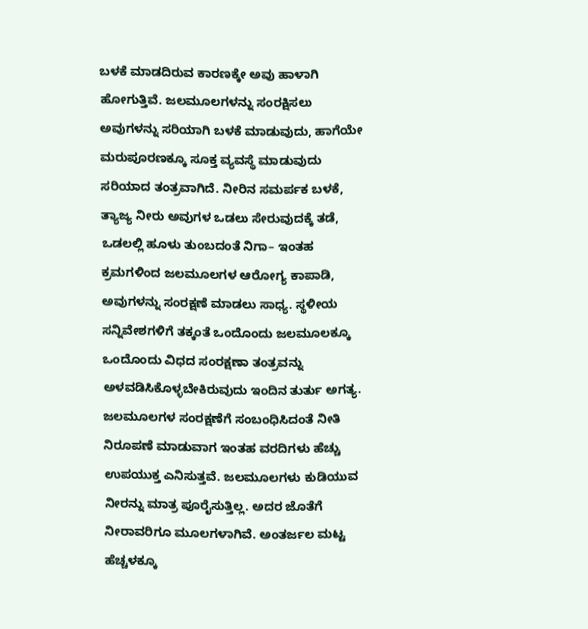ಬಳಕೆ ಮಾಡದಿರುವ ಕಾರಣಕ್ಕೇ ಅವು ಹಾಳಾಗಿ ಹೋಗುತ್ತಿವೆ. ಜಲಮೂಲಗಳನ್ನು ಸಂರಕ್ಷಿಸಲು ಅವುಗಳನ್ನು ಸರಿಯಾಗಿ ಬಳಕೆ ಮಾಡುವುದು, ಹಾಗೆಯೇ ಮರುಪೂರಣಕ್ಕೂ ಸೂಕ್ತ ವ್ಯವಸ್ಥೆ ಮಾಡುವುದು ಸರಿಯಾದ ತಂತ್ರವಾಗಿದೆ. ನೀರಿನ ಸಮರ್ಪಕ ಬಳಕೆ, ತ್ಯಾಜ್ಯ ನೀರು ಅವುಗಳ ಒಡಲು ಸೇರುವುದಕ್ಕೆ ತಡೆ, ಒಡಲಲ್ಲಿ ಹೂಳು ತುಂಬದಂತೆ ನಿಗಾ– ಇಂತಹ ಕ್ರಮಗಳಿಂದ ಜಲಮೂಲಗಳ ಆರೋಗ್ಯ ಕಾಪಾಡಿ, ಅವುಗಳನ್ನು ಸಂರಕ್ಷಣೆ ಮಾಡಲು ಸಾಧ್ಯ. ಸ್ಥಳೀಯ ಸನ್ನಿವೇಶಗಳಿಗೆ ತಕ್ಕಂತೆ ಒಂದೊಂದು ಜಲಮೂಲಕ್ಕೂ ಒಂದೊಂದು ವಿಧದ ಸಂರಕ್ಷಣಾ ತಂತ್ರವನ್ನು ಅಳವಡಿಸಿಕೊಳ್ಳಬೇಕಿರುವುದು ಇಂದಿನ ತುರ್ತು ಅಗತ್ಯ. ಜಲಮೂಲಗಳ ಸಂರಕ್ಷಣೆಗೆ ಸಂಬಂಧಿಸಿದಂತೆ ನೀತಿ ನಿರೂಪಣೆ ಮಾಡುವಾಗ ಇಂತಹ ವರದಿಗಳು ಹೆಚ್ಚು ಉಪಯುಕ್ತ ಎನಿಸುತ್ತವೆ. ಜಲಮೂಲಗಳು ಕುಡಿಯುವ ನೀರನ್ನು ಮಾತ್ರ ಪೂರೈಸುತ್ತಿಲ್ಲ. ಅದರ ಜೊತೆಗೆ ನೀರಾವರಿಗೂ ಮೂಲಗಳಾಗಿವೆ. ಅಂತರ್ಜಲ ಮಟ್ಟ ಹೆಚ್ಚಳಕ್ಕೂ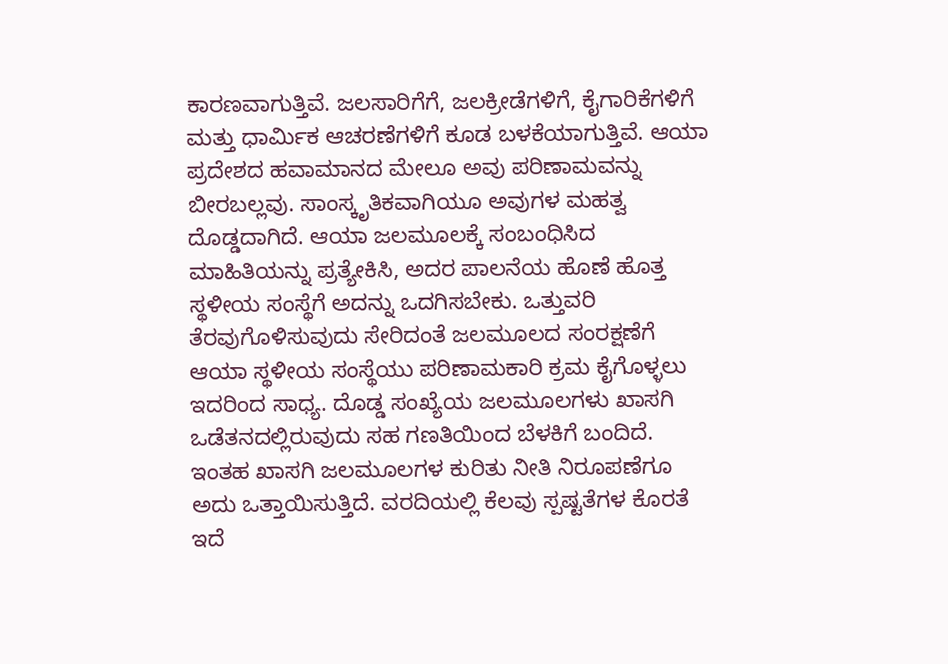ಕಾರಣವಾಗುತ್ತಿವೆ. ಜಲಸಾರಿಗೆಗೆ, ಜಲಕ್ರೀಡೆಗಳಿಗೆ, ಕೈಗಾರಿಕೆಗಳಿಗೆ ಮತ್ತು ಧಾರ್ಮಿಕ ಆಚರಣೆಗಳಿಗೆ ಕೂಡ ಬಳಕೆಯಾಗುತ್ತಿವೆ. ಆಯಾ ಪ್ರದೇಶದ ಹವಾಮಾನದ ಮೇಲೂ ಅವು ಪರಿಣಾಮವನ್ನು ಬೀರಬಲ್ಲವು. ಸಾಂಸ್ಕೃತಿಕವಾಗಿಯೂ ಅವುಗಳ ಮಹತ್ವ ದೊಡ್ಡದಾಗಿದೆ. ಆಯಾ ಜಲಮೂಲಕ್ಕೆ ಸಂಬಂಧಿಸಿದ ಮಾಹಿತಿಯನ್ನು ಪ್ರತ್ಯೇಕಿಸಿ, ಅದರ ಪಾಲನೆಯ ಹೊಣೆ ಹೊತ್ತ ಸ್ಥಳೀಯ ಸಂಸ್ಥೆಗೆ ಅದನ್ನು ಒದಗಿಸಬೇಕು. ಒತ್ತುವರಿ ತೆರವುಗೊಳಿಸುವುದು ಸೇರಿದಂತೆ ಜಲಮೂಲದ ಸಂರಕ್ಷಣೆಗೆ ಆಯಾ ಸ್ಥಳೀಯ ಸಂಸ್ಥೆಯು ಪರಿಣಾಮಕಾರಿ ಕ್ರಮ ಕೈಗೊಳ್ಳಲು ಇದರಿಂದ ಸಾಧ್ಯ. ದೊಡ್ಡ ಸಂಖ್ಯೆಯ ಜಲಮೂಲಗಳು ಖಾಸಗಿ ಒಡೆತನದಲ್ಲಿರುವುದು ಸಹ ಗಣತಿಯಿಂದ ಬೆಳಕಿಗೆ ಬಂದಿದೆ. ಇಂತಹ ಖಾಸಗಿ ಜಲಮೂಲಗಳ ಕುರಿತು ನೀತಿ ನಿರೂಪಣೆಗೂ ಅದು ಒತ್ತಾಯಿಸುತ್ತಿದೆ. ವರದಿಯಲ್ಲಿ ಕೆಲವು ಸ್ಪಷ್ಟತೆಗಳ ಕೊರತೆ ಇದೆ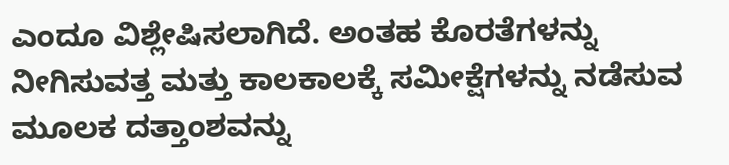ಎಂದೂ ವಿಶ್ಲೇಷಿಸಲಾಗಿದೆ. ಅಂತಹ ಕೊರತೆಗಳನ್ನು ನೀಗಿಸುವತ್ತ ಮತ್ತು ಕಾಲಕಾಲಕ್ಕೆ ಸಮೀಕ್ಷೆಗಳನ್ನು ನಡೆಸುವ ಮೂಲಕ ದತ್ತಾಂಶವನ್ನು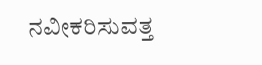ನವೀಕರಿಸುವತ್ತ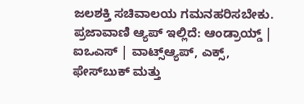ಜಲಶಕ್ತಿ ಸಚಿವಾಲಯ ಗಮನಹರಿಸಬೇಕು. ಪ್ರಜಾವಾಣಿ ಆ್ಯಪ್ ಇಲ್ಲಿದೆ: ಆಂಡ್ರಾಯ್ಡ್ | ಐಒಎಸ್ | ವಾಟ್ಸ್ಆ್ಯಪ್, ಎಕ್ಸ್, ಫೇಸ್‌ಬುಕ್ ಮತ್ತು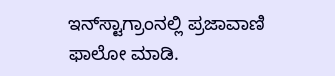ಇನ್‌ಸ್ಟಾಗ್ರಾಂನಲ್ಲಿ ಪ್ರಜಾವಾಣಿ ಫಾಲೋ ಮಾಡಿ.